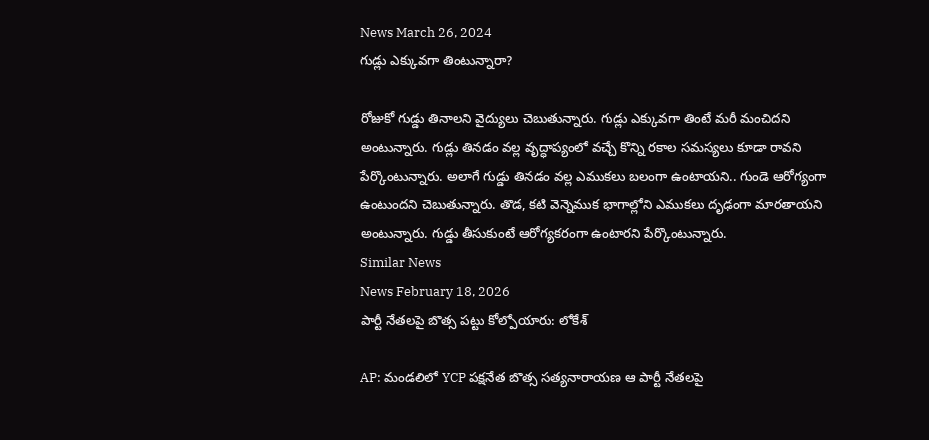News March 26, 2024
గుడ్లు ఎక్కువగా తింటున్నారా?

రోజుకో గుడ్డు తినాలని వైద్యులు చెబుతున్నారు. గుడ్లు ఎక్కువగా తింటే మరీ మంచిదని అంటున్నారు. గుడ్లు తినడం వల్ల వృద్ధాప్యంలో వచ్చే కొన్ని రకాల సమస్యలు కూడా రావని పేర్కొంటున్నారు. అలాగే గుడ్డు తినడం వల్ల ఎముకలు బలంగా ఉంటాయని.. గుండె ఆరోగ్యంగా ఉంటుందని చెబుతున్నారు. తొడ, కటి వెన్నెముక భాగాల్లోని ఎముకలు దృఢంగా మారతాయని అంటున్నారు. గుడ్డు తీసుకుంటే ఆరోగ్యకరంగా ఉంటారని పేర్కొంటున్నారు.
Similar News
News February 18, 2026
పార్టీ నేతలపై బొత్స పట్టు కోల్పోయారు: లోకేశ్

AP: మండలిలో YCP పక్షనేత బొత్స సత్యనారాయణ ఆ పార్టీ నేతలపై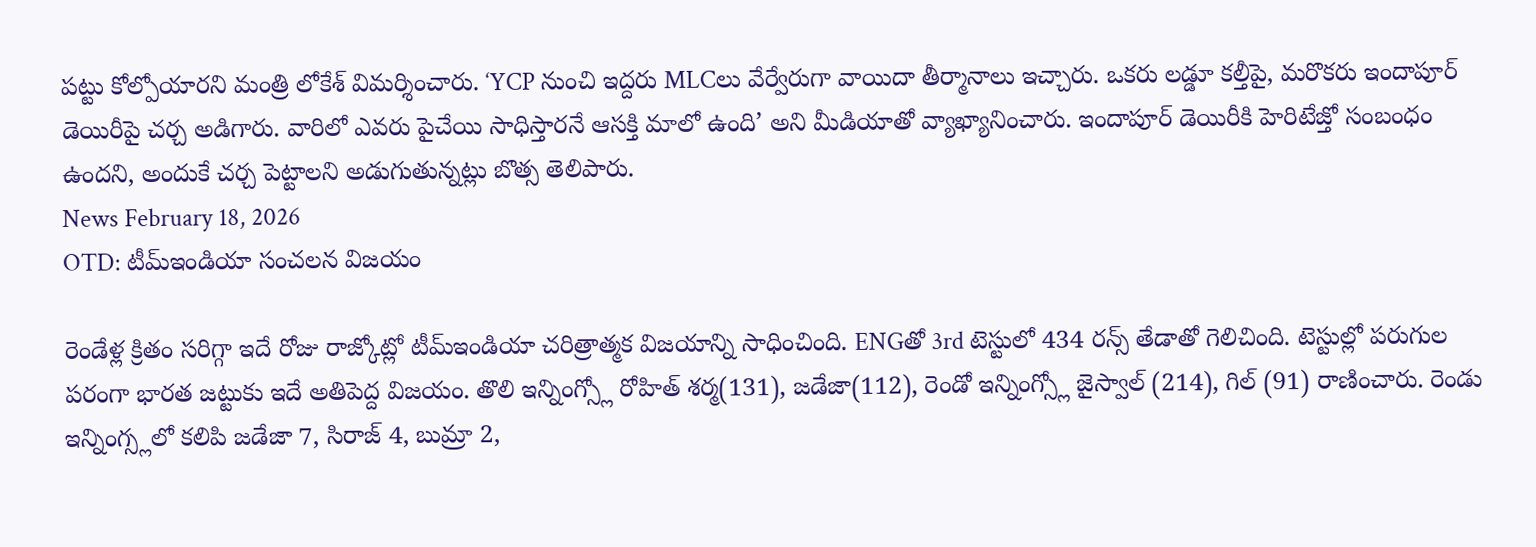పట్టు కోల్పోయారని మంత్రి లోకేశ్ విమర్శించారు. ‘YCP నుంచి ఇద్దరు MLCలు వేర్వేరుగా వాయిదా తీర్మానాలు ఇచ్చారు. ఒకరు లడ్డూ కల్తీపై, మరొకరు ఇందాపూర్ డెయిరీపై చర్చ అడిగారు. వారిలో ఎవరు పైచేయి సాధిస్తారనే ఆసక్తి మాలో ఉంది’ అని మీడియాతో వ్యాఖ్యానించారు. ఇందాపూర్ డెయిరీకి హెరిటేజ్తో సంబంధం ఉందని, అందుకే చర్చ పెట్టాలని అడుగుతున్నట్లు బొత్స తెలిపారు.
News February 18, 2026
OTD: టీమ్ఇండియా సంచలన విజయం

రెండేళ్ల క్రితం సరిగ్గా ఇదే రోజు రాజ్కోట్లో టీమ్ఇండియా చరిత్రాత్మక విజయాన్ని సాధించింది. ENGతో 3rd టెస్టులో 434 రన్స్ తేడాతో గెలిచింది. టెస్టుల్లో పరుగుల పరంగా భారత జట్టుకు ఇదే అతిపెద్ద విజయం. తొలి ఇన్నింగ్స్లో రోహిత్ శర్మ(131), జడేజా(112), రెండో ఇన్నింగ్స్లో జైస్వాల్ (214), గిల్ (91) రాణించారు. రెండు ఇన్నింగ్స్లలో కలిపి జడేజా 7, సిరాజ్ 4, బుమ్రా 2,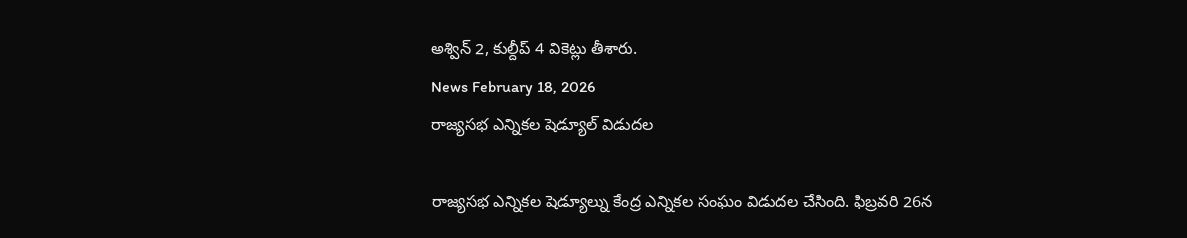అశ్విన్ 2, కుల్దీప్ 4 వికెట్లు తీశారు.
News February 18, 2026
రాజ్యసభ ఎన్నికల షెడ్యూల్ విడుదల

రాజ్యసభ ఎన్నికల షెడ్యూల్ను కేంద్ర ఎన్నికల సంఘం విడుదల చేసింది. ఫిబ్రవరి 26న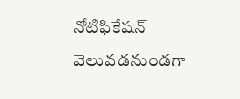నోటిఫికేషన్ వెలువడనుండగా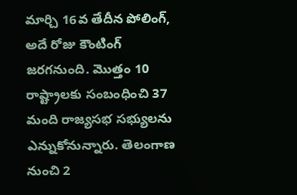మార్చి 16వ తేదీన పోలింగ్, అదే రోజు కౌంటింగ్ జరగనుంది. మొత్తం 10 రాష్ట్రాలకు సంబంధించి 37 మంది రాజ్యసభ సభ్యులను ఎన్నుకోనున్నారు. తెలంగాణ నుంచి 2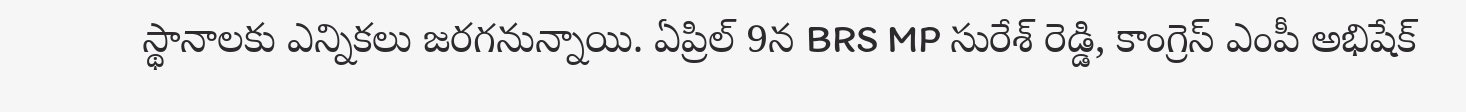స్థానాలకు ఎన్నికలు జరగనున్నాయి. ఏప్రిల్ 9న BRS MP సురేశ్ రెడ్డి, కాంగ్రెస్ ఎంపీ అభిషేక్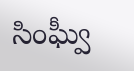సింఘ్వీ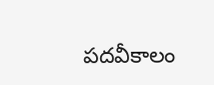పదవీకాలం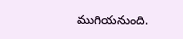ముగియనుంది.